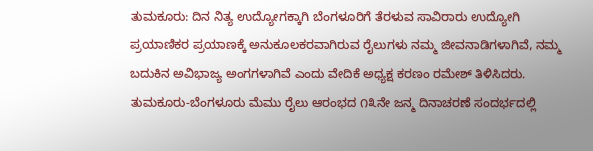ತುಮಕೂರು: ದಿನ ನಿತ್ಯ ಉದ್ಯೋಗಕ್ಕಾಗಿ ಬೆಂಗಳೂರಿಗೆ ತೆರಳುವ ಸಾವಿರಾರು ಉದ್ಯೋಗಿ ಪ್ರಯಾಣಿಕರ ಪ್ರಯಾಣಕ್ಕೆ ಅನುಕೂಲಕರವಾಗಿರುವ ರೈಲುಗಳು ನಮ್ಮ ಜೀವನಾಡಿಗಳಾಗಿವೆ, ನಮ್ಮ ಬದುಕಿನ ಅವಿಭಾಜ್ಯ ಅಂಗಗಳಾಗಿವೆ ಎಂದು ವೇದಿಕೆ ಅಧ್ಯಕ್ಷ ಕರಣಂ ರಮೇಶ್ ತಿಳಿಸಿದರು.
ತುಮಕೂರು-ಬೆಂಗಳೂರು ಮೆಮು ರೈಲು ಆರಂಭದ ೧೩ನೇ ಜನ್ಮ ದಿನಾಚರಣೆ ಸಂದರ್ಭದಲ್ಲಿ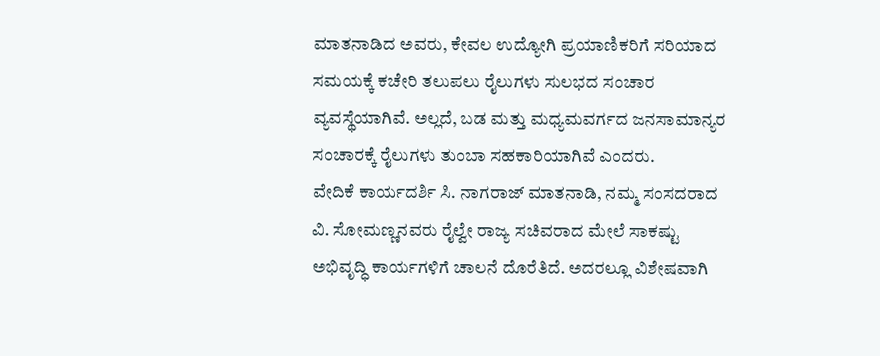ಮಾತನಾಡಿದ ಅವರು, ಕೇವಲ ಉದ್ಯೋಗಿ ಪ್ರಯಾಣಿಕರಿಗೆ ಸರಿಯಾದ ಸಮಯಕ್ಕೆ ಕಚೇರಿ ತಲುಪಲು ರೈಲುಗಳು ಸುಲಭದ ಸಂಚಾರ ವ್ಯವಸ್ಥೆಯಾಗಿವೆ. ಅಲ್ಲದೆ, ಬಡ ಮತ್ತು ಮಧ್ಯಮವರ್ಗದ ಜನಸಾಮಾನ್ಯರ ಸಂಚಾರಕ್ಕೆ ರೈಲುಗಳು ತುಂಬಾ ಸಹಕಾರಿಯಾಗಿವೆ ಎಂದರು.
ವೇದಿಕೆ ಕಾರ್ಯದರ್ಶಿ ಸಿ. ನಾಗರಾಜ್ ಮಾತನಾಡಿ, ನಮ್ಮ ಸಂಸದರಾದ ವಿ. ಸೋಮಣ್ಣನವರು ರೈಲ್ವೇ ರಾಜ್ಯ ಸಚಿವರಾದ ಮೇಲೆ ಸಾಕಷ್ಟು ಅಭಿವೃದ್ಧಿ ಕಾರ್ಯಗಳಿಗೆ ಚಾಲನೆ ದೊರೆತಿದೆ. ಅದರಲ್ಲೂ ವಿಶೇಷವಾಗಿ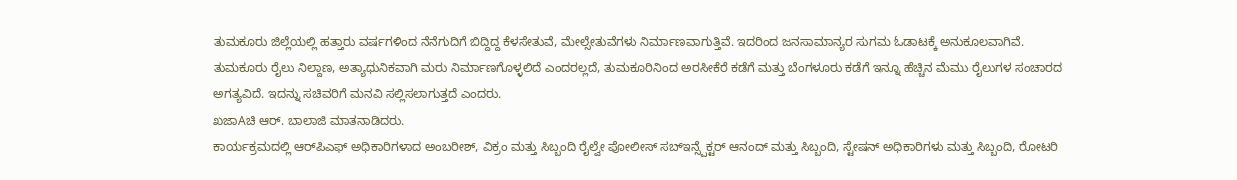ತುಮಕೂರು ಜಿಲ್ಲೆಯಲ್ಲಿ ಹತ್ತಾರು ವರ್ಷಗಳಿಂದ ನೆನೆಗುದಿಗೆ ಬಿದ್ದಿದ್ದ ಕೆಳಸೇತುವೆ, ಮೇಲ್ಸೇತುವೆಗಳು ನಿರ್ಮಾಣವಾಗುತ್ತಿವೆ. ಇದರಿಂದ ಜನಸಾಮಾನ್ಯರ ಸುಗಮ ಓಡಾಟಕ್ಕೆ ಅನುಕೂಲವಾಗಿವೆ. ತುಮಕೂರು ರೈಲು ನಿಲ್ದಾಣ, ಅತ್ಯಾಧುನಿಕವಾಗಿ ಮರು ನಿರ್ಮಾಣಗೊಳ್ಳಲಿದೆ ಎಂದರಲ್ಲದೆ, ತುಮಕೂರಿನಿಂದ ಅರಸೀಕೆರೆ ಕಡೆಗೆ ಮತ್ತು ಬೆಂಗಳೂರು ಕಡೆಗೆ ಇನ್ನೂ ಹೆಚ್ಚಿನ ಮೆಮು ರೈಲುಗಳ ಸಂಚಾರದ ಅಗತ್ಯವಿದೆ. ಇದನ್ನು ಸಚಿವರಿಗೆ ಮನವಿ ಸಲ್ಲಿಸಲಾಗುತ್ತದೆ ಎಂದರು.
ಖಜಾAಚಿ ಆರ್. ಬಾಲಾಜಿ ಮಾತನಾಡಿದರು.
ಕಾರ್ಯಕ್ರಮದಲ್ಲಿ ಆರ್‌ಪಿಎಫ್ ಅಧಿಕಾರಿಗಳಾದ ಅಂಬರೀಶ್, ವಿಕ್ರಂ ಮತ್ತು ಸಿಬ್ಬಂದಿ ರೈಲ್ವೇ ಪೋಲೀಸ್ ಸಬ್‌ಇನ್ಸ್ಪೆಕ್ಟರ್ ಆನಂದ್ ಮತ್ತು ಸಿಬ್ಬಂದಿ, ಸ್ಟೇಷನ್ ಅಧಿಕಾರಿಗಳು ಮತ್ತು ಸಿಬ್ಬಂದಿ, ರೋಟರಿ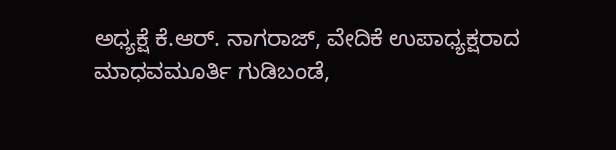ಅಧ್ಯಕ್ಷೆ ಕೆ.ಆರ್. ನಾಗರಾಜ್, ವೇದಿಕೆ ಉಪಾಧ್ಯಕ್ಷರಾದ ಮಾಧವಮೂರ್ತಿ ಗುಡಿಬಂಡೆ,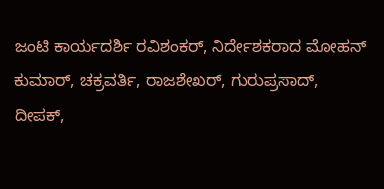ಜಂಟಿ ಕಾರ್ಯದರ್ಶಿ ರವಿಶಂಕರ್, ನಿರ್ದೇಶಕರಾದ ಮೋಹನ್ ಕುಮಾರ್, ಚಕ್ರವರ್ತಿ, ರಾಜಶೇಖರ್, ಗುರುಪ್ರಸಾದ್, ದೀಪಕ್,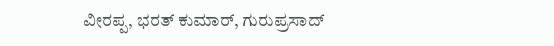ವೀರಪ್ಪ, ಭರತ್ ಕುಮಾರ್, ಗುರುಪ್ರಸಾದ್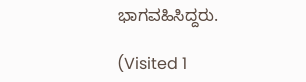ಭಾಗವಹಿಸಿದ್ದರು.

(Visited 1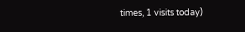times, 1 visits today)